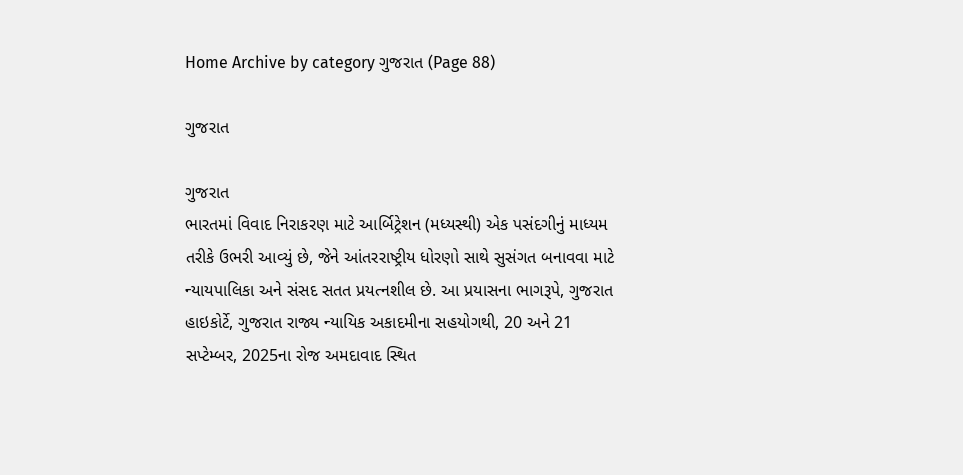Home Archive by category ગુજરાત (Page 88)

ગુજરાત

ગુજરાત
ભારતમાં વિવાદ નિરાકરણ માટે આર્બિટ્રેશન (મધ્યસ્થી) એક પસંદગીનું માધ્યમ તરીકે ઉભરી આવ્યું છે, જેને આંતરરાષ્ટ્રીય ધોરણો સાથે સુસંગત બનાવવા માટે ન્યાયપાલિકા અને સંસદ સતત પ્રયત્નશીલ છે. આ પ્રયાસના ભાગરૂપે, ગુજરાત હાઇકોર્ટે, ગુજરાત રાજ્ય ન્યાયિક અકાદમીના સહયોગથી, 20 અને 21 સપ્ટેમ્બર, 2025ના રોજ અમદાવાદ સ્થિત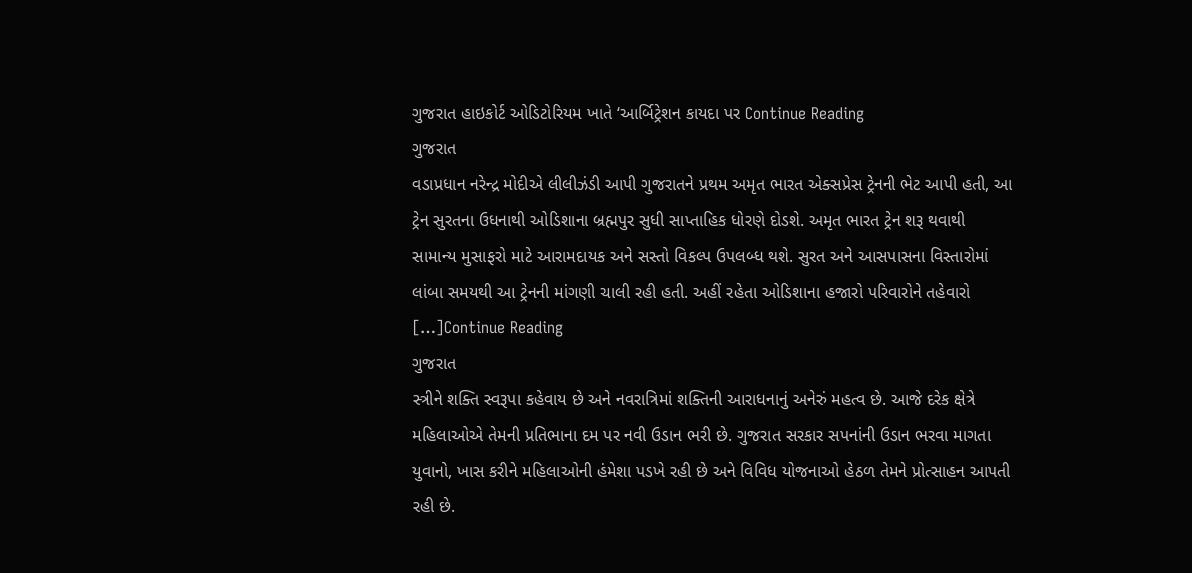ગુજરાત હાઇકોર્ટ ઓડિટોરિયમ ખાતે ‘આર્બિટ્રેશન કાયદા પર Continue Reading
ગુજરાત
વડાપ્રધાન નરેન્દ્ર મોદીએ લીલીઝંડી આપી ગુજરાતને પ્રથમ અમૃત ભારત એક્સપ્રેસ ટ્રેનની ભેટ આપી હતી, આ ટ્રેન સુરતના ઉધનાથી ઓડિશાના બ્રહ્મપુર સુધી સાપ્તાહિક ધોરણે દોડશે. અમૃત ભારત ટ્રેન શરૂ થવાથી સામાન્ય મુસાફરો માટે આરામદાયક અને સસ્તો વિકલ્પ ઉપલબ્ધ થશે. સુરત અને આસપાસના વિસ્તારોમાં લાંબા સમયથી આ ટ્રેનની માંગણી ચાલી રહી હતી. અહીં રહેતા ઓડિશાના હજારો પરિવારોને તહેવારો […]Continue Reading
ગુજરાત
સ્ત્રીને શક્તિ સ્વરૂપા કહેવાય છે અને નવરાત્રિમાં શક્તિની આરાધનાનું અનેરું મહત્વ છે. આજે દરેક ક્ષેત્રે મહિલાઓએ તેમની પ્રતિભાના દમ પર નવી ઉડાન ભરી છે. ગુજરાત સરકાર સપનાંની ઉડાન ભરવા માગતા યુવાનો, ખાસ કરીને મહિલાઓની હંમેશા પડખે રહી છે અને વિવિધ યોજનાઓ હેઠળ તેમને પ્રોત્સાહન આપતી રહી છે.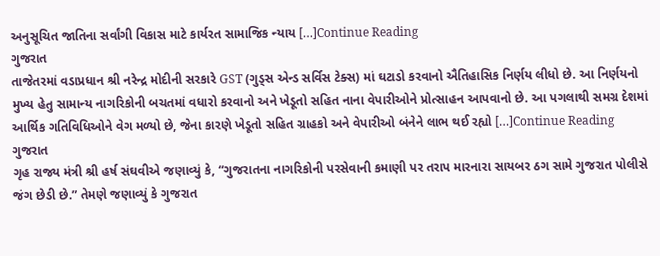અનુસૂચિત જાતિના સર્વાંગી વિકાસ માટે કાર્યરત સામાજિક ન્યાય […]Continue Reading
ગુજરાત
તાજેતરમાં વડાપ્રધાન શ્રી નરેન્દ્ર મોદીની સરકારે GST (ગુડ્સ એન્ડ સર્વિસ ટેક્સ) માં ઘટાડો કરવાનો ઐતિહાસિક નિર્ણય લીધો છે. આ નિર્ણયનો મુખ્ય હેતુ સામાન્ય નાગરિકોની બચતમાં વધારો કરવાનો અને ખેડૂતો સહિત નાના વેપારીઓને પ્રોત્સાહન આપવાનો છે. આ પગલાથી સમગ્ર દેશમાં આર્થિક ગતિવિધિઓને વેગ મળ્યો છે, જેના કારણે ખેડૂતો સહિત ગ્રાહકો અને વેપારીઓ બંનેને લાભ થઈ રહ્યો […]Continue Reading
ગુજરાત
ગૃહ રાજ્ય મંત્રી શ્રી હર્ષ સંઘવીએ જણાવ્યું કે, “ગુજરાતના નાગરિકોની પરસેવાની કમાણી પર તરાપ મારનારા સાયબર ઠગ સામે ગુજરાત પોલીસે જંગ છેડી છે.” તેમણે જણાવ્યું કે ગુજરાત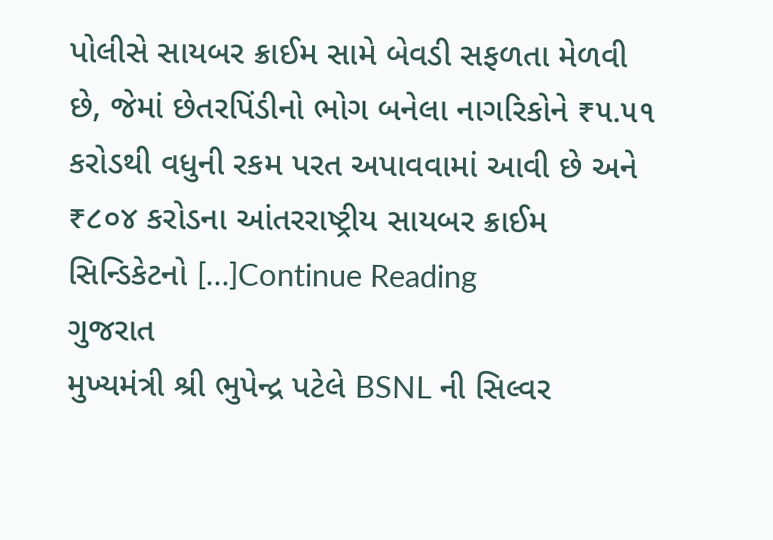પોલીસે સાયબર ક્રાઈમ સામે બેવડી સફળતા મેળવી છે, જેમાં છેતરપિંડીનો ભોગ બનેલા નાગરિકોને ₹૫.૫૧ કરોડથી વધુની રકમ પરત અપાવવામાં આવી છે અને ₹૮૦૪ કરોડના આંતરરાષ્ટ્રીય સાયબર ક્રાઈમ સિન્ડિકેટનો […]Continue Reading
ગુજરાત
મુખ્યમંત્રી શ્રી ભુપેન્દ્ર પટેલે BSNL ની સિલ્વર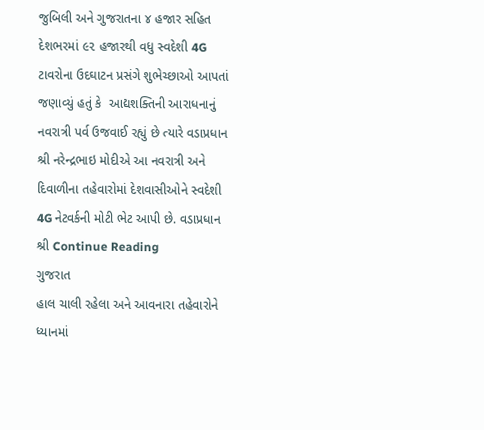જુબિલી અને ગુજરાતના ૪ હજાર સહિત દેશભરમાં ૯૨ હજારથી વધુ સ્વદેશી 4G ટાવરોના ઉદઘાટન પ્રસંગે શુભેચ્છાઓ આપતાં જણાવ્યું હતું કે  આદ્યશક્તિની આરાધનાનું નવરાત્રી પર્વ ઉજવાઈ રહ્યું છે ત્યારે વડાપ્રધાન શ્રી નરેન્દ્રભાઇ મોદીએ આ નવરાત્રી અને દિવાળીના તહેવારોમાં દેશવાસીઓને સ્વદેશી 4G નેટવર્કની મોટી ભેટ આપી છે. વડાપ્રધાન શ્રી Continue Reading
ગુજરાત
હાલ ચાલી રહેલા અને આવનારા તહેવારોને ધ્યાનમાં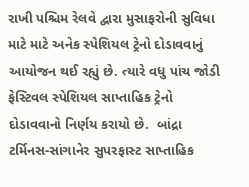રાખી પશ્ચિમ રેલવે દ્વારા મુસાફરોની સુવિધા માટે માટે અનેક સ્પેશિયલ ટ્રેનો દોડાવવાનું આયોજન થઈ રહ્યું છે. ત્યારે વધુ પાંચ જોડી ફેસ્ટિવલ સ્પેશિયલ સાપ્તાહિક ટ્રેનો દોડાવવાનો નિર્ણય કરાયો છે.  બાંદ્રા ટર્મિનસ-સાંગાનેર સુપરફાસ્ટ સાપ્તાહિક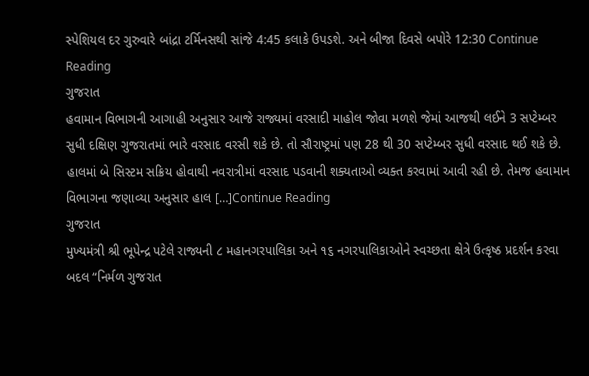સ્પેશિયલ દર ગુરુવારે બાંદ્રા ટર્મિનસથી સાંજે 4:45 કલાકે ઉપડશે. અને બીજા દિવસે બપોરે 12:30 Continue Reading
ગુજરાત
હવામાન વિભાગની આગાહી અનુસાર આજે રાજ્યમાં વરસાદી માહોલ જોવા મળશે જેમાં આજથી લઈને 3 સપ્ટેમ્બર સુધી દક્ષિણ ગુજરાતમાં ભારે વરસાદ વરસી શકે છે. તો સૌરાષ્ટ્રમાં પણ 28 થી 30 સપ્ટેમ્બર સુધી વરસાદ થઈ શકે છે. હાલમાં બે સિસ્ટમ સક્રિય હોવાથી નવરાત્રીમાં વરસાદ પડવાની શક્યતાઓ વ્યક્ત કરવામાં આવી રહી છે. તેમજ હવામાન વિભાગના જણાવ્યા અનુસાર હાલ […]Continue Reading
ગુજરાત
મુખ્યમંત્રી શ્રી ભૂપેન્દ્ર પટેલે રાજ્યની ૮ મહાનગરપાલિકા અને ૧૬ નગરપાલિકાઓને સ્વચ્છતા ક્ષેત્રે ઉત્કૃષ્ઠ પ્રદર્શન કરવા બદલ “નિર્મળ ગુજરાત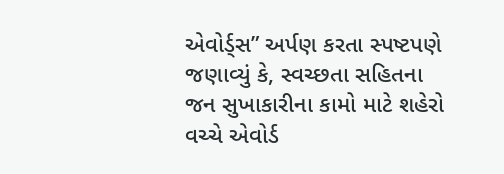એવોર્ડ્સ” અર્પણ કરતા સ્પષ્ટપણે જણાવ્યું કે, સ્વચ્છતા સહિતના જન સુખાકારીના કામો માટે શહેરો વચ્ચે એવોર્ડ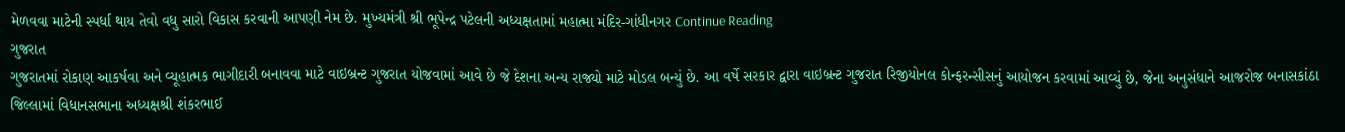મેળવવા માટેની સ્પર્ધા થાય તેવો વધુ સારો વિકાસ કરવાની આપણી નેમ છે. મુખ્યમંત્રી શ્રી ભૂપેન્દ્ર પટેલની અધ્યક્ષતામાં મહાત્મા મંદિર-ગાંધીનગર Continue Reading
ગુજરાત
ગુજરાતમાં રોકાણ આકર્ષવા અને વ્યૂહાત્મક ભાગીદારી બનાવવા માટે વાઇબ્રન્ટ ગુજરાત યોજવામાં આવે છે જે દેશના અન્ય રાજ્યો માટે મોડલ બન્યું છે. આ વર્ષે સરકાર દ્વારા વાઇબ્રન્ટ ગુજરાત રિજીયોનલ કોન્ફરન્સીસનું આયોજન કરવામાં આવ્યું છે, જેના અનુસંધાને આજરોજ બનાસકાંઠા જિલ્લામાં વિધાનસભાના અધ્યક્ષશ્રી શંકરભાઈ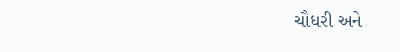ચૌધરી અને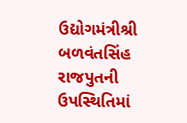ઉદ્યોગમંત્રીશ્રી બળવંતસિંહ રાજપુતની ઉપસ્થિતિમાં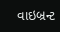વાઇબ્રન્ટ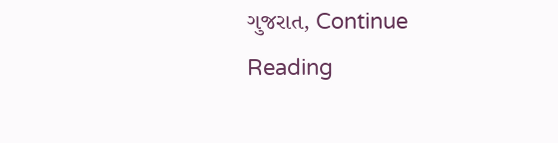ગુજરાત, Continue Reading